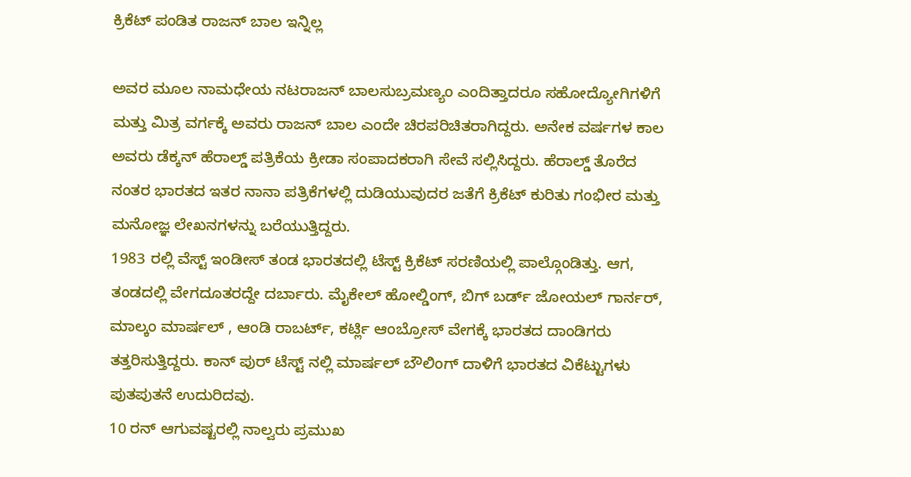ಕ್ರಿಕೆಟ್ ಪಂಡಿತ ರಾಜನ್ ಬಾಲ ಇನ್ನಿಲ್ಲ

ಅವರ ಮೂಲ ನಾಮಧೇಯ ನಟರಾಜನ್ ಬಾಲಸುಬ್ರಮಣ್ಯಂ ಎಂದಿತ್ತಾದರೂ ಸಹೋದ್ಯೋಗಿಗಳಿಗೆ ಮತ್ತು ಮಿತ್ರ ವರ್ಗಕ್ಕೆ ಅವರು ರಾಜನ್ ಬಾಲ ಎಂದೇ ಚಿರಪರಿಚಿತರಾಗಿದ್ದರು. ಅನೇಕ ವರ್ಷಗಳ ಕಾಲ ಅವರು ಡೆಕ್ಕನ್ ಹೆರಾಲ್ಡ್ ಪತ್ರಿಕೆಯ ಕ್ರೀಡಾ ಸಂಪಾದಕರಾಗಿ ಸೇವೆ ಸಲ್ಲಿಸಿದ್ದರು. ಹೆರಾಲ್ಡ್ ತೊರೆದ ನಂತರ ಭಾರತದ ಇತರ ನಾನಾ ಪತ್ರಿಕೆಗಳಲ್ಲಿ ದುಡಿಯುವುದರ ಜತೆಗೆ ಕ್ರಿಕೆಟ್ ಕುರಿತು ಗಂಭೀರ ಮತ್ತು ಮನೋಜ್ಞ ಲೇಖನಗಳನ್ನು ಬರೆಯುತ್ತಿದ್ದರು.
1983 ರಲ್ಲಿ ವೆಸ್ಟ್ ಇಂಡೀಸ್ ತಂಡ ಭಾರತದಲ್ಲಿ ಟೆಸ್ಟ್ ಕ್ರಿಕೆಟ್ ಸರಣಿಯಲ್ಲಿ ಪಾಲ್ಗೊಂಡಿತ್ತು. ಆಗ, ತಂಡದಲ್ಲಿ ವೇಗದೂತರದ್ದೇ ದರ್ಬಾರು. ಮೈಕೇಲ್ ಹೋಲ್ಡಿಂಗ್, ಬಿಗ್ ಬರ್ಡ್ ಜೋಯಲ್ ಗಾರ್ನರ್, ಮಾಲ್ಕಂ ಮಾರ್ಷಲ್ , ಆಂಡಿ ರಾಬರ್ಟ್, ಕರ್ಟ್ಲಿ ಆಂಬ್ರೋಸ್ ವೇಗಕ್ಕೆ ಭಾರತದ ದಾಂಡಿಗರು ತತ್ತರಿಸುತ್ತಿದ್ದರು. ಕಾನ್ ಪುರ್ ಟೆಸ್ಟ್ ನಲ್ಲಿ ಮಾರ್ಷಲ್ ಬೌಲಿಂಗ್ ದಾಳಿಗೆ ಭಾರತದ ವಿಕೆಟ್ಟುಗಳು ಪುತಪುತನೆ ಉದುರಿದವು.
10 ರನ್ ಆಗುವಷ್ಟರಲ್ಲಿ ನಾಲ್ವರು ಪ್ರಮುಖ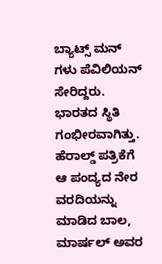ಬ್ಯಾಟ್ಸ್ ಮನ್ ಗಳು ಪೆವಿಲಿಯನ್ ಸೇರಿದ್ದರು. ಭಾರತದ ಸ್ಥಿತಿ ಗಂಭೀರವಾಗಿತ್ತು. ಹೆರಾಲ್ಡ್ ಪತ್ರಿಕೆಗೆ ಆ ಪಂದ್ಯದ ನೇರ ವರದಿಯನ್ನು ಮಾಡಿದ ಬಾಲ, ಮಾರ್ಷಲ್ ಅವರ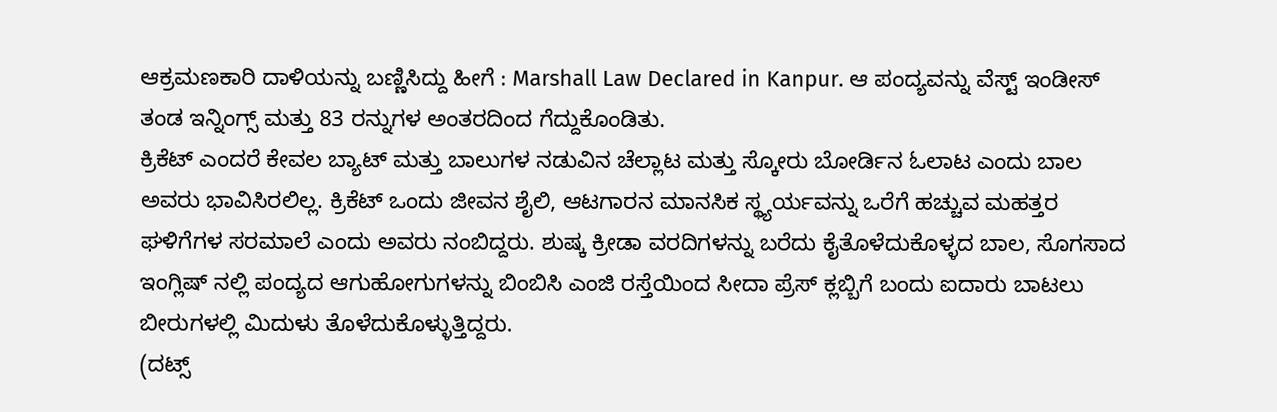ಆಕ್ರಮಣಕಾರಿ ದಾಳಿಯನ್ನು ಬಣ್ಣಿಸಿದ್ದು ಹೀಗೆ : Marshall Law Declared in Kanpur. ಆ ಪಂದ್ಯವನ್ನು ವೆಸ್ಟ್ ಇಂಡೀಸ್ ತಂಡ ಇನ್ನಿಂಗ್ಸ್ ಮತ್ತು 83 ರನ್ನುಗಳ ಅಂತರದಿಂದ ಗೆದ್ದುಕೊಂಡಿತು.
ಕ್ರಿಕೆಟ್ ಎಂದರೆ ಕೇವಲ ಬ್ಯಾಟ್ ಮತ್ತು ಬಾಲುಗಳ ನಡುವಿನ ಚೆಲ್ಲಾಟ ಮತ್ತು ಸ್ಕೋರು ಬೋರ್ಡಿನ ಓಲಾಟ ಎಂದು ಬಾಲ ಅವರು ಭಾವಿಸಿರಲಿಲ್ಲ. ಕ್ರಿಕೆಟ್ ಒಂದು ಜೀವನ ಶೈಲಿ, ಆಟಗಾರನ ಮಾನಸಿಕ ಸ್ಥ್ಯರ್ಯವನ್ನು ಒರೆಗೆ ಹಚ್ಚುವ ಮಹತ್ತರ ಘಳಿಗೆಗಳ ಸರಮಾಲೆ ಎಂದು ಅವರು ನಂಬಿದ್ದರು. ಶುಷ್ಕ ಕ್ರೀಡಾ ವರದಿಗಳನ್ನು ಬರೆದು ಕೈತೊಳೆದುಕೊಳ್ಳದ ಬಾಲ, ಸೊಗಸಾದ ಇಂಗ್ಲಿಷ್ ನಲ್ಲಿ ಪಂದ್ಯದ ಆಗುಹೋಗುಗಳನ್ನು ಬಿಂಬಿಸಿ ಎಂಜಿ ರಸ್ತೆಯಿಂದ ಸೀದಾ ಪ್ರೆಸ್ ಕ್ಲಬ್ಬಿಗೆ ಬಂದು ಐದಾರು ಬಾಟಲು ಬೀರುಗಳಲ್ಲಿ ಮಿದುಳು ತೊಳೆದುಕೊಳ್ಳುತ್ತಿದ್ದರು.
(ದಟ್ಸ್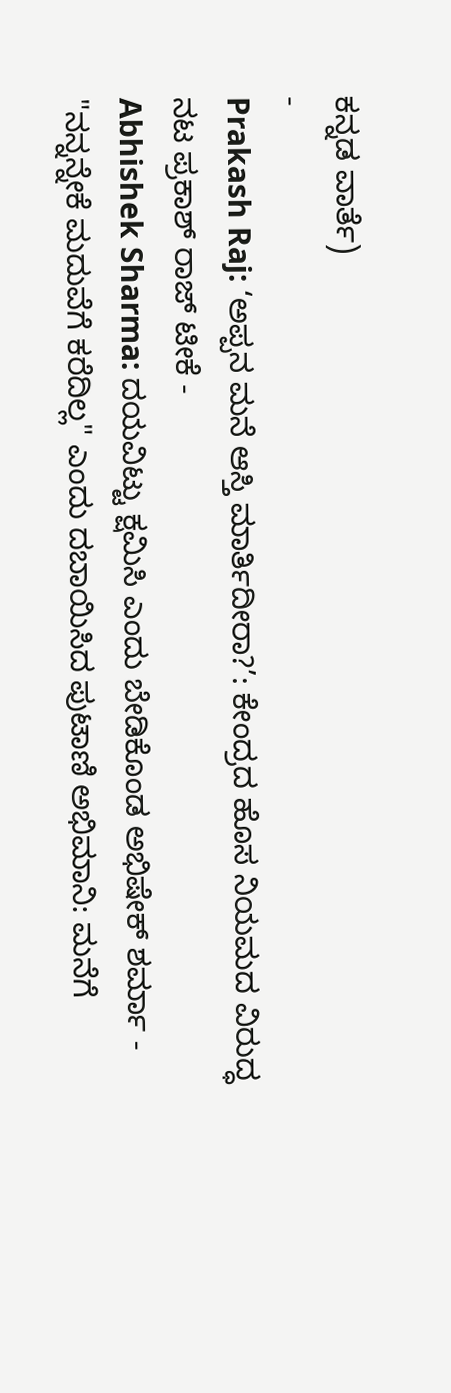ಕನ್ನಡ ವಾರ್ತೆ)
-
Prakash Raj: ‘ಅಪ್ಪನ ಮನೆ ಆಸ್ತಿ ಮಾರ್ತಿದೀರಾ?’: ಕೇಂದ್ರದ ಹೊಸ ನಿಯಮದ ವಿರುದ್ಧ ನಟ ಪ್ರಕಾಶ್ ರಾಜ್ ಟೀಕೆ -
Abhishek Sharma: ದಯವಿಟ್ಟು ಕ್ಷಮಿಸಿ ಎಂದು ಬೇಡಿಕೊಂಡ ಅಭಿಷೇಕ್ ಶರ್ಮಾ -
"ನನ್ನನ್ನೇಕೆ ಮದುವೆಗೆ ಕರೆದಿಲ್ಲ" ಎಂದು ದಬಾಯಿಸಿದ ಪುಟಾಣಿ ಅಭಿಮಾನಿ: ಮನೆಗೆ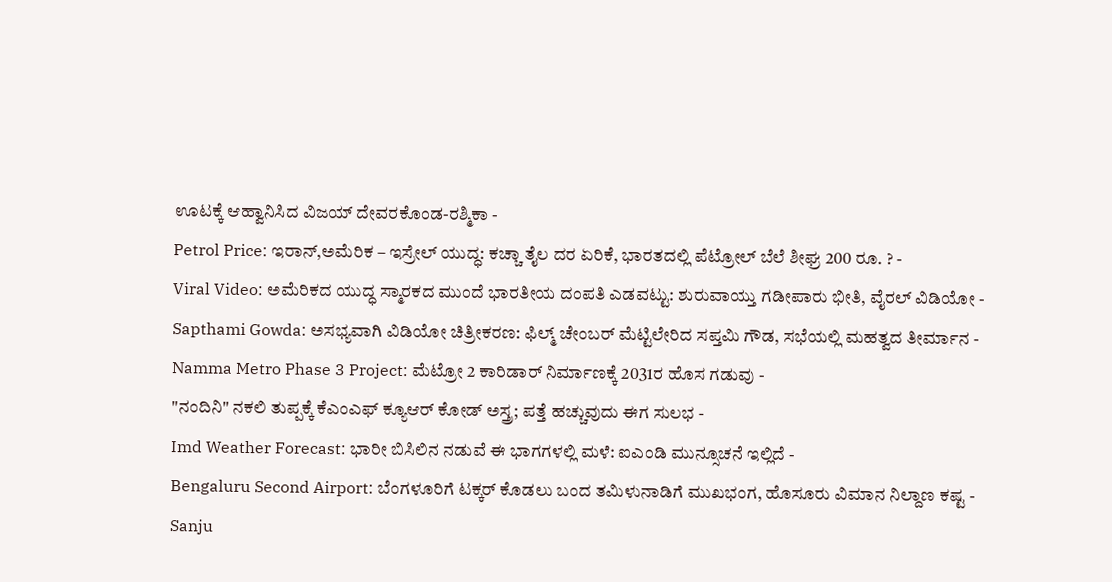ಊಟಕ್ಕೆ ಆಹ್ವಾನಿಸಿದ ವಿಜಯ್ ದೇವರಕೊಂಡ-ರಶ್ಮಿಕಾ -
Petrol Price: ಇರಾನ್,ಅಮೆರಿಕ – ಇಸ್ರೇಲ್ ಯುದ್ಧ: ಕಚ್ಚಾ ತೈಲ ದರ ಏರಿಕೆ, ಭಾರತದಲ್ಲಿ ಪೆಟ್ರೋಲ್ ಬೆಲೆ ಶೀಘ್ರ 200 ರೂ. ? -
Viral Video: ಅಮೆರಿಕದ ಯುದ್ಧ ಸ್ಮಾರಕದ ಮುಂದೆ ಭಾರತೀಯ ದಂಪತಿ ಎಡವಟ್ಟು: ಶುರುವಾಯ್ತು ಗಡೀಪಾರು ಭೀತಿ, ವೈರಲ್ ವಿಡಿಯೋ -
Sapthami Gowda: ಅಸಭ್ಯವಾಗಿ ವಿಡಿಯೋ ಚಿತ್ರೀಕರಣ: ಫಿಲ್ಮ್ ಚೇಂಬರ್ ಮೆಟ್ಟಿಲೇರಿದ ಸಪ್ತಮಿ ಗೌಡ, ಸಭೆಯಲ್ಲಿ ಮಹತ್ವದ ತೀರ್ಮಾನ -
Namma Metro Phase 3 Project: ಮೆಟ್ರೋ 2 ಕಾರಿಡಾರ್ ನಿರ್ಮಾಣಕ್ಕೆ 2031ರ ಹೊಸ ಗಡುವು -
"ನಂದಿನಿ" ನಕಲಿ ತುಪ್ಪಕ್ಕೆ ಕೆಎಂಎಫ್ ಕ್ಯೂಆರ್ ಕೋಡ್ ಅಸ್ತ್ರ; ಪತ್ತೆ ಹಚ್ಚುವುದು ಈಗ ಸುಲಭ -
Imd Weather Forecast: ಭಾರೀ ಬಿಸಿಲಿನ ನಡುವೆ ಈ ಭಾಗಗಳಲ್ಲಿ ಮಳೆ: ಐಎಂಡಿ ಮುನ್ಸೂಚನೆ ಇಲ್ಲಿದೆ -
Bengaluru Second Airport: ಬೆಂಗಳೂರಿಗೆ ಟಕ್ಕರ್ ಕೊಡಲು ಬಂದ ತಮಿಳುನಾಡಿಗೆ ಮುಖಭಂಗ, ಹೊಸೂರು ವಿಮಾನ ನಿಲ್ದಾಣ ಕಷ್ಟ -
Sanju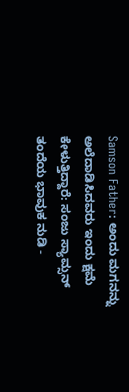Samson Father: ಅಂದು ಮಗನನ್ನು ಅಲೆದಾಡಿಸಿದವರು ಇಂದು ಕ್ಷಮೆ ಕೇಳುತ್ತಿದ್ದಾರೆ: ಸಂಜು ಸ್ಯಾಮ್ಸನ್ ತಂದೆಯ ಭಾವುಕ ನುಡಿ -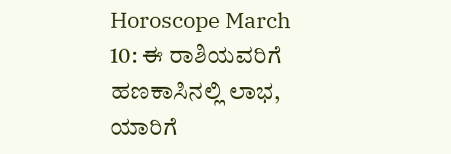Horoscope March 10: ಈ ರಾಶಿಯವರಿಗೆ ಹಣಕಾಸಿನಲ್ಲಿ ಲಾಭ, ಯಾರಿಗೆ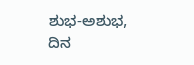ಶುಭ-ಅಶುಭ, ದಿನ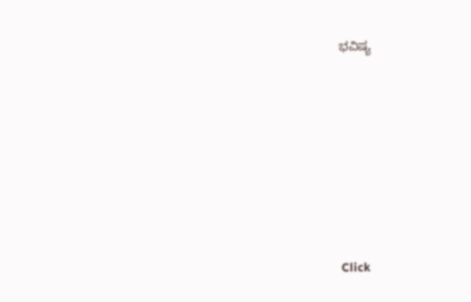ಭವಿಷ್ಯ












Click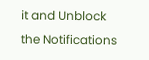it and Unblock the Notifications